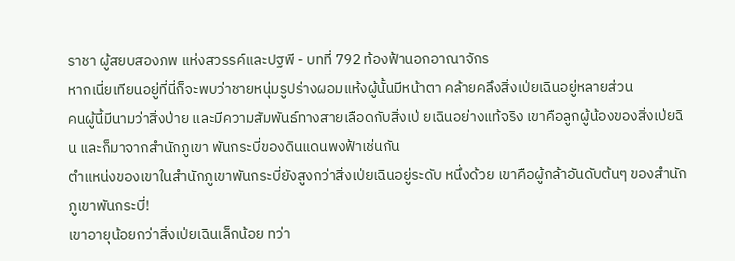ราชา ผู้สยบสองภพ แห่งสวรรค์และปฐพี - บทที่ 792 ท้องฟ้านอกอาณาจักร
หากเนี่ยเทียนอยู่ที่นี่ก็จะพบว่าชายหนุ่มรูปร่างผอมแห้งผู้นั้นมีหน้าตา คล้ายคลึงสิ่งเป่ยเฉินอยู่หลายส่วน
คนผู้นี้มีนามว่าสิ่งป่าย และมีความสัมพันธ์ทางสายเลือดกับสิ่งเป่ ยเฉินอย่างแท้จริง เขาคือลูกผู้น้องของสิ่งเป่ยฉิน และก็มาจากสำนักภูเขา พันกระบี่ของดินแดนพงฟ้าเช่นกัน
ตำแหน่งของเขาในสำนักภูเขาพันกระบี่ยังสูงกว่าสิ่งเป่ยเฉินอยู่ระดับ หนึ่งด้วย เขาคือผู้กล้าอันดับต้นๆ ของสำนักภูเขาพันกระบี่!
เขาอายุน้อยกว่าสิ่งเป่ยเฉินเล็กน้อย ทว่า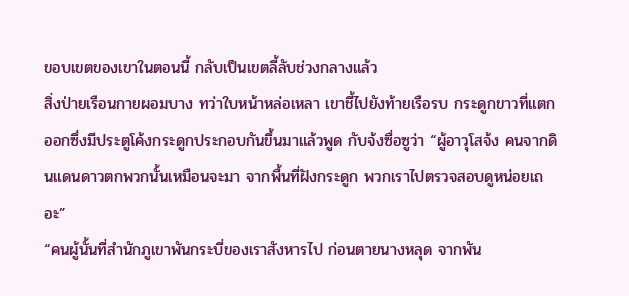ขอบเขตของเขาในตอนนี้ กลับเป็นเขตลี้ลับช่วงกลางแล้ว
สิ่งป่ายเรือนกายผอมบาง ทว่าใบหน้าหล่อเหลา เขาชี้ไปยังท้ายเรือรบ กระดูกขาวที่แตกออกซึ่งมีประตูโค้งกระดูกประกอบกันขึ้นมาแล้วพูด กับจ้งซื่อซูว่า “ผู้อาวุโสจ้ง คนจากดินแดนดาวตกพวกนั้นเหมือนจะมา จากพื้นที่ฝังกระดูก พวกเราไปตรวจสอบดูหน่อยเถอะ”
“คนผู้นั้นที่สำนักภูเขาพันกระบี่ของเราสังหารไป ก่อนตายนางหลุด จากพัน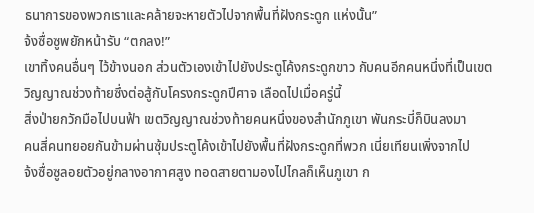ธนาการของพวกเราและคล้ายจะหายตัวไปจากพื้นที่ฝังกระดูก แห่งนั้น”
จ้งซื่อซูพยักหน้ารับ “ตกลง!”
เขาทิ้งคนอื่นๆ ไว้ข้างนอก ส่วนตัวเองเข้าไปยังประตูโค้งกระดูกขาว กับคนอีกคนหนึ่งที่เป็นเขตวิญญาณช่วงท้ายซึ่งต่อสู้กับโครงกระดูกปีศาจ เลือดไปเมื่อครู่นี้
สิ่งป่ายกวักมือไปบนฟ้า เขตวิญญาณช่วงท้ายคนหนึ่งของสำนักภูเขา พันกระบี่ก็บินลงมา
คนสี่คนทยอยกันข้ามผ่านซุ้มประตูโค้งเข้าไปยังพื้นที่ฝังกระดูกที่พวก เนี่ยเทียนเพิ่งจากไป
จ้งซื่อซูลอยตัวอยู่กลางอากาศสูง ทอดสายตามองไปไกลก็เห็นภูเขา ก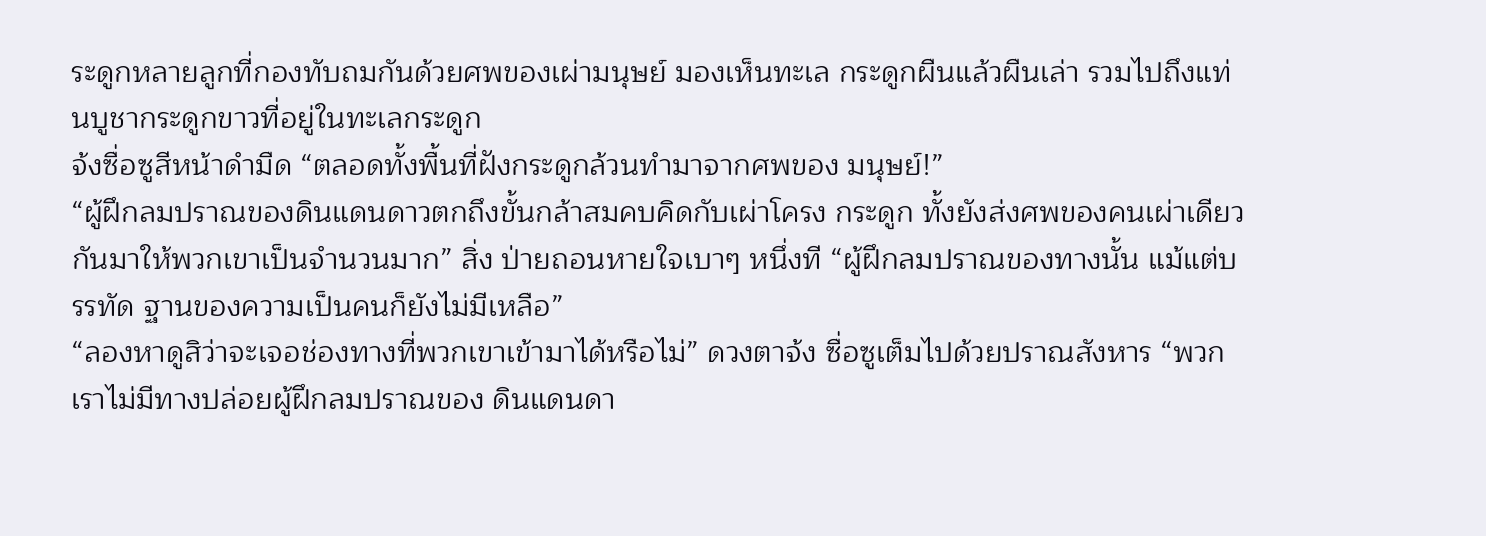ระดูกหลายลูกที่กองทับถมกันด้วยศพของเผ่ามนุษย์ มองเห็นทะเล กระดูกผืนแล้วผืนเล่า รวมไปถึงแท่นบูชากระดูกขาวที่อยู่ในทะเลกระดูก
จ้งซื่อซูสีหน้าดำมืด “ตลอดทั้งพื้นที่ฝังกระดูกล้วนทำมาจากศพของ มนุษย์!”
“ผู้ฝึกลมปราณของดินแดนดาวตกถึงขั้นกล้าสมคบคิดกับเผ่าโครง กระดูก ทั้งยังส่งศพของคนเผ่าเดียวกันมาให้พวกเขาเป็นจำนวนมาก” สิ่ง ป่ายถอนหายใจเบาๆ หนึ่งที “ผู้ฝึกลมปราณของทางนั้น แม้แต่บรรทัด ฐานของความเป็นคนก็ยังไม่มีเหลือ”
“ลองหาดูสิว่าจะเจอช่องทางที่พวกเขาเข้ามาได้หรือไม่” ดวงตาจ้ง ซื่อซูเต็มไปด้วยปราณสังหาร “พวกเราไม่มีทางปล่อยผู้ฝึกลมปราณของ ดินแดนดา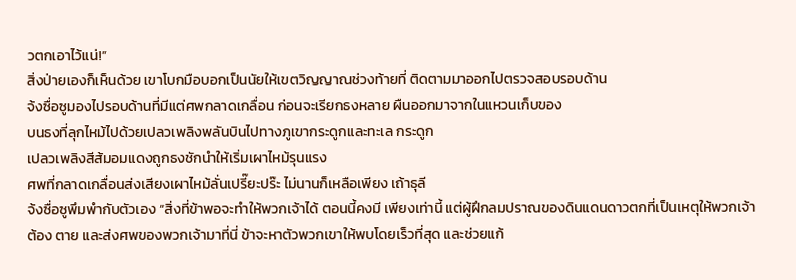วตกเอาไว้แน่!”
สิ่งป่ายเองก็เห็นด้วย เขาโบกมือบอกเป็นนัยให้เขตวิญญาณช่วงท้ายที่ ติดตามมาออกไปตรวจสอบรอบด้าน
จ้งซื่อซูมองไปรอบด้านที่มีแต่ศพกลาดเกลื่อน ก่อนจะเรียกธงหลาย ผืนออกมาจากในแหวนเก็บของ
บนธงที่ลุกไหม้ไปด้วยเปลวเพลิงพลันบินไปทางภูเขากระดูกและทะเล กระดูก
เปลวเพลิงสีส้มอมแดงถูกธงชักนำให้เริ่มเผาไหม้รุนแรง
ศพที่กลาดเกลื่อนส่งเสียงเผาไหม้ลั่นเปรี๊ยะปร๊ะ ไม่นานก็เหลือเพียง เถ้าธุลี
จ้งซื่อซูพึมพำกับตัวเอง “สิ่งที่ข้าพอจะทำให้พวกเจ้าได้ ตอนนี้คงมี เพียงเท่านี้ แต่ผู้ฝึกลมปราณของดินแดนดาวตกที่เป็นเหตุให้พวกเจ้าต้อง ตาย และส่งศพของพวกเจ้ามาที่นี่ ข้าจะหาตัวพวกเขาให้พบโดยเร็วที่สุด และช่วยแก้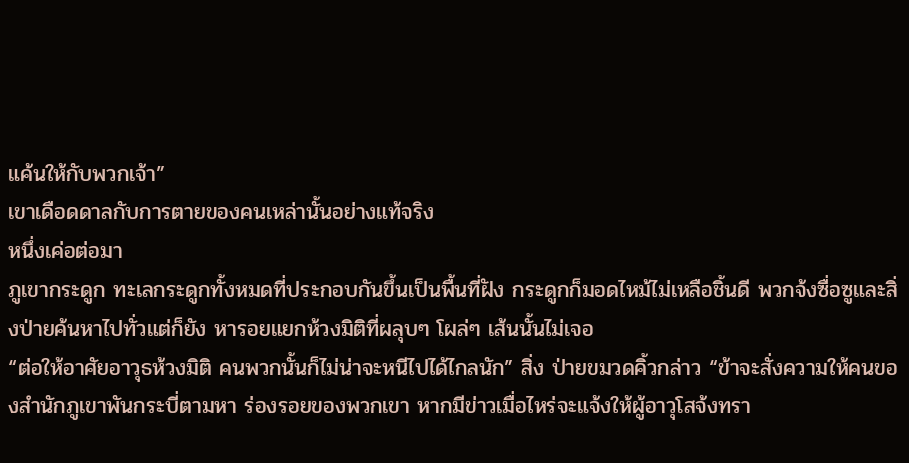แค้นให้กับพวกเจ้า”
เขาเดือดดาลกับการตายของคนเหล่านั้นอย่างแท้จริง
หนึ่งเค่อต่อมา
ภูเขากระดูก ทะเลกระดูกทั้งหมดที่ประกอบกันขึ้นเป็นพื้นที่ฝัง กระดูกก็มอดไหม้ไม่เหลือชิ้นดี พวกจ้งซื่อซูและสิ่งป่ายค้นหาไปทั่วแต่ก็ยัง หารอยแยกห้วงมิติที่ผลุบๆ โผล่ๆ เส้นนั้นไม่เจอ
“ต่อให้อาศัยอาวุธห้วงมิติ คนพวกนั้นก็ไม่น่าจะหนีไปได้ไกลนัก” สิ่ง ป่ายขมวดคิ้วกล่าว “ข้าจะสั่งความให้คนของสำนักภูเขาพันกระบี่ตามหา ร่องรอยของพวกเขา หากมีข่าวเมื่อไหร่จะแจ้งให้ผู้อาวุโสจ้งทรา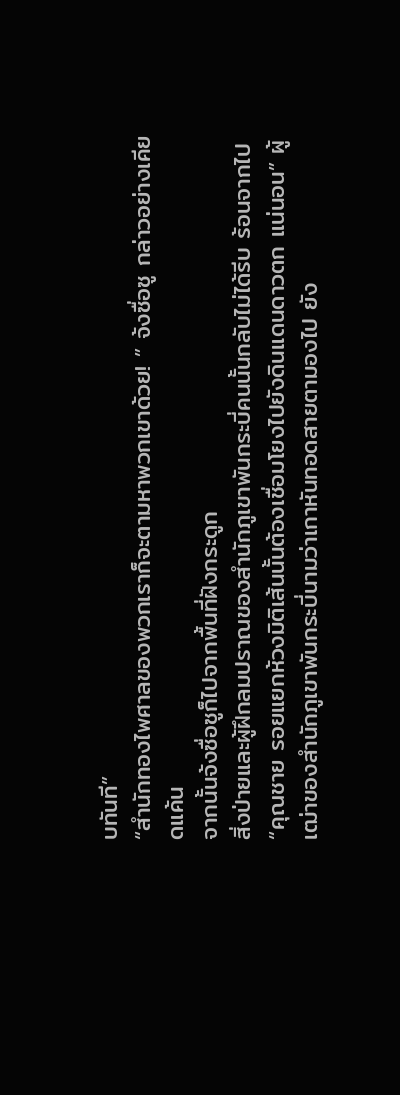บทันที”
“สำนักทองไพศาลของพวกเราก็จะตามหาพวกเขาด้วย! ” จ้งซื่อซู กล่าวอย่างเคียดแค้น
จากนั้นจ้งซื่อซูก็ไปจากพื้นที่ฝังกระดูก
สิ่งป่ายและผู้ฝึกลมปราณของสำนักภูเขาพันกระบี่คนนั้นกลับไม่ได้รีบ ร้อนจากไป
“คุณชาย รอยแยกห้วงมิติเส้นนั้นต้องเชื่อมโยงไปยังดินแดนดาวตก แน่นอน” ผู้เฒ่าของสำนักภูเขาพันกระบี่นามว่าเกาหันทอดสายตามองไป ยัง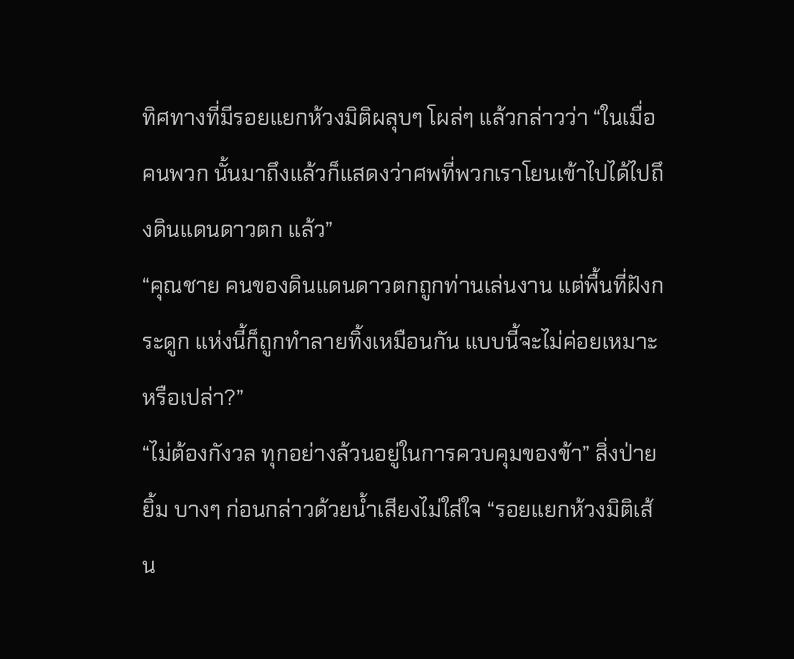ทิศทางที่มีรอยแยกห้วงมิติผลุบๆ โผล่ๆ แล้วกล่าวว่า “ในเมื่อคนพวก นั้นมาถึงแล้วก็แสดงว่าศพที่พวกเราโยนเข้าไปได้ไปถึงดินแดนดาวตก แล้ว”
“คุณชาย คนของดินแดนดาวตกถูกท่านเล่นงาน แต่พื้นที่ฝังกระดูก แห่งนี้ก็ถูกทำลายทิ้งเหมือนกัน แบบนี้จะไม่ค่อยเหมาะหรือเปล่า?”
“ไม่ต้องกังวล ทุกอย่างล้วนอยู่ในการควบคุมของข้า” สิ่งป่ายยิ้ม บางๆ ก่อนกล่าวด้วยน้ำเสียงไม่ใส่ใจ “รอยแยกห้วงมิติเส้น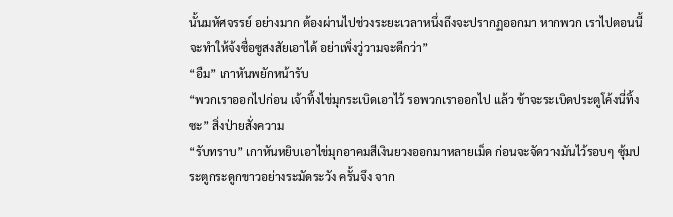นั้นมหัศจรรย์ อย่างมาก ต้องผ่านไปช่วงระยะเวลาหนึ่งถึงจะปรากฏออกมา หากพวก เราไปตอนนี้จะทำให้จ้งซื่อซูสงสัยเอาได้ อย่าเพิ่งวู่วามจะดีกว่า”
“อืม” เกาหันพยักหน้ารับ
“พวกเราออกไปก่อน เจ้าทิ้งไข่มุกระเบิดเอาไว้ รอพวกเราออกไป แล้ว ข้าจะระเบิดประตูโค้งนี่ทิ้งซะ” สิ่งป่ายสั่งความ
“รับทราบ” เกาหันหยิบเอาไข่มุกอาคมสีเงินยวงออกมาหลายเม็ด ก่อนจะจัดวางมันไว้รอบๆ ซุ้มประตูกระดูกขาวอย่างระมัดระวัง ครั้นจึง จาก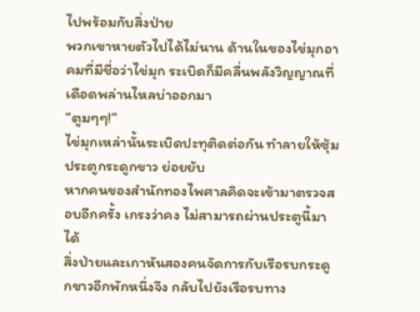ไปพร้อมกับสิ่งป่าย
พวกเขาหายตัวไปได้ไม่นาน ด้านในของไข่มุกอาคมที่มีชื่อว่าไข่มุก ระเบิดก็มีคลื่นพลังวิญญาณที่เดือดพล่านไหลบ่าออกมา
“ตูมๆๆ!”
ไข่มุกเหล่านั้นระเบิดปะทุติดต่อกัน ทำลายให้ซุ้มประตูกระดูกขาว ย่อยยับ
หากคนของสำนักทองไพศาลคิดจะเข้ามาตรวจสอบอีกครั้ง เกรงว่าคง ไม่สามารถผ่านประตูนี้มาได้
สิ่งป่ายและเกาหันสองคนจัดการกับเรือรบกระดูกขาวอีกพักหนึ่งจึง กลับไปยังเรือรบทาง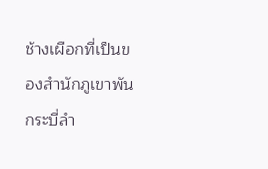ช้างเผือกที่เป็นของสำนักภูเขาพันกระบี่ลำ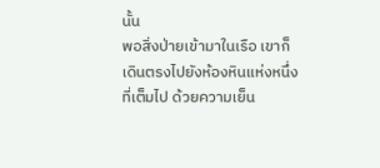นั้น
พอสิ่งป่ายเข้ามาในเรือ เขาก็เดินตรงไปยังห้องหินแห่งหนึ่งที่เต็มไป ด้วยความเย็น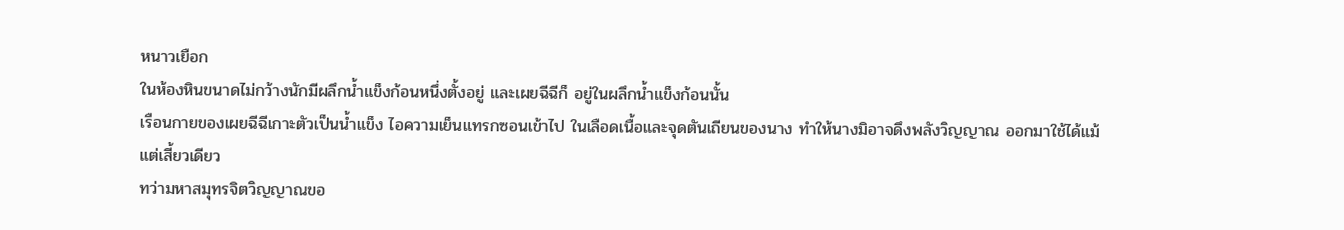หนาวเยือก
ในห้องหินขนาดไม่กว้างนักมีผลึกน้ำแข็งก้อนหนึ่งตั้งอยู่ และเผยฉีฉีก็ อยู่ในผลึกน้ำแข็งก้อนนั้น
เรือนกายของเผยฉีฉีเกาะตัวเป็นน้ำแข็ง ไอความเย็นแทรกซอนเข้าไป ในเลือดเนื้อและจุดตันเถียนของนาง ทำให้นางมิอาจดึงพลังวิญญาณ ออกมาใช้ได้แม้แต่เสี้ยวเดียว
ทว่ามหาสมุทรจิตวิญญาณขอ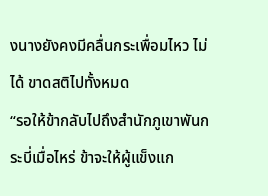งนางยังคงมีคลื่นกระเพื่อมไหว ไม่ได้ ขาดสติไปทั้งหมด
“รอให้ข้ากลับไปถึงสำนักภูเขาพันกระบี่เมื่อไหร่ ข้าจะให้ผู้แข็งแก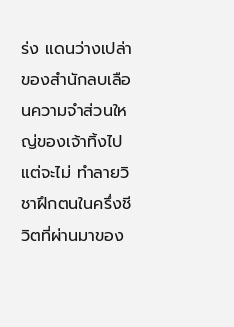ร่ง แดนว่างเปล่าของสำนักลบเลือนความจำส่วนใหญ่ของเจ้าทิ้งไป แต่จะไม่ ทำลายวิชาฝึกตนในครึ่งชีวิตที่ผ่านมาของ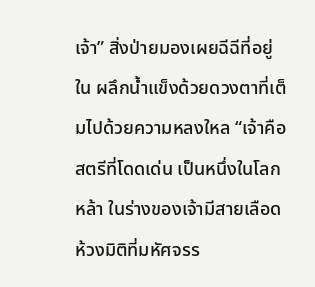เจ้า” สิ่งป่ายมองเผยฉีฉีที่อยู่ใน ผลึกน้ำแข็งด้วยดวงตาที่เต็มไปด้วยความหลงใหล “เจ้าคือสตรีที่โดดเด่น เป็นหนึ่งในโลกหล้า ในร่างของเจ้ามีสายเลือดห้วงมิติที่มหัศจรร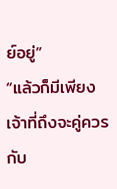ย์อยู่”
“แล้วก็มีเพียงเจ้าที่ถึงจะคู่ควรกับ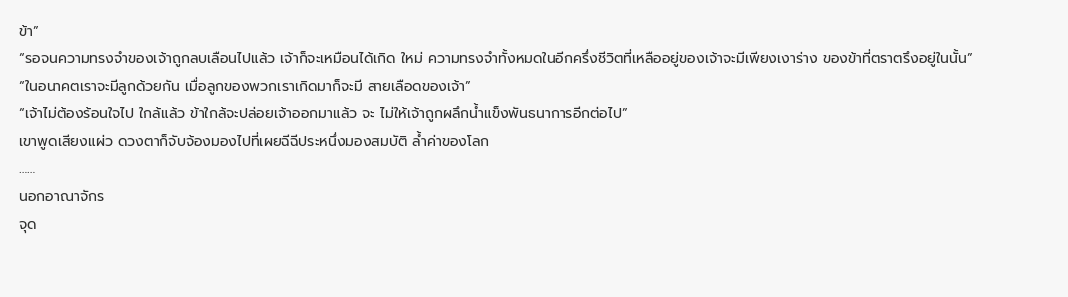ข้า”
“รอจนความทรงจำของเจ้าถูกลบเลือนไปแล้ว เจ้าก็จะเหมือนได้เกิด ใหม่ ความทรงจำทั้งหมดในอีกครึ่งชีวิตที่เหลืออยู่ของเจ้าจะมีเพียงเงาร่าง ของข้าที่ตราตรึงอยู่ในนั้น”
“ในอนาคตเราจะมีลูกด้วยกัน เมื่อลูกของพวกเราเกิดมาก็จะมี สายเลือดของเจ้า”
“เจ้าไม่ต้องร้อนใจไป ใกล้แล้ว ข้าใกล้จะปล่อยเจ้าออกมาแล้ว จะ ไม่ให้เจ้าถูกผลึกน้ำแข็งพันธนาการอีกต่อไป”
เขาพูดเสียงแผ่ว ดวงตาก็จับจ้องมองไปที่เผยฉีฉีประหนึ่งมองสมบัติ ล้ำค่าของโลก
……
นอกอาณาจักร
จุด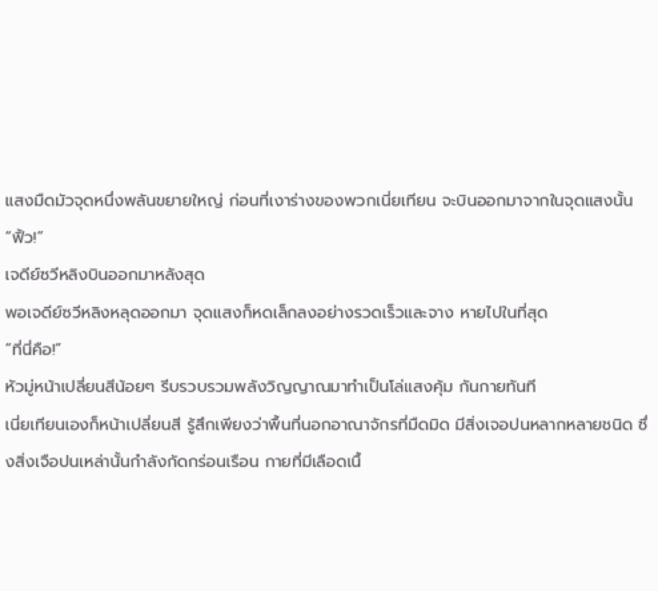แสงมืดมัวจุดหนึ่งพลันขยายใหญ่ ก่อนที่เงาร่างของพวกเนี่ยเทียน จะบินออกมาจากในจุดแสงนั้น
“ฟิ้ว!”
เจดีย์ซวีหลิงบินออกมาหลังสุด
พอเจดีย์ซวีหลิงหลุดออกมา จุดแสงก็หดเล็กลงอย่างรวดเร็วและจาง หายไปในที่สุด
“ที่นี่คือ!”
หัวมู่หน้าเปลี่ยนสีน้อยๆ รีบรวบรวมพลังวิญญาณมาทำเป็นโล่แสงคุ้ม กันกายทันที
เนี่ยเทียนเองก็หน้าเปลี่ยนสี รู้สึกเพียงว่าพื้นที่นอกอาณาจักรที่มืดมิด มีสิ่งเจอปนหลากหลายชนิด ซึ่งสิ่งเจือปนเหล่านั้นกำลังกัดกร่อนเรือน กายที่มีเลือดเนื้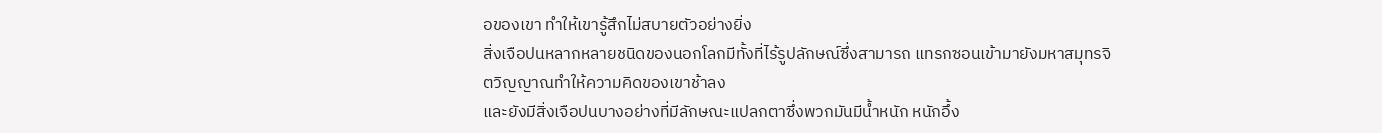อของเขา ทำให้เขารู้สึกไม่สบายตัวอย่างยิ่ง
สิ่งเจือปนหลากหลายชนิดของนอกโลกมีทั้งที่ไร้รูปลักษณ์ซึ่งสามารถ แทรกซอนเข้ามายังมหาสมุทรจิตวิญญาณทำให้ความคิดของเขาช้าลง
และยังมีสิ่งเจือปนบางอย่างที่มีลักษณะแปลกตาซึ่งพวกมันมีน้ำหนัก หนักอึ้ง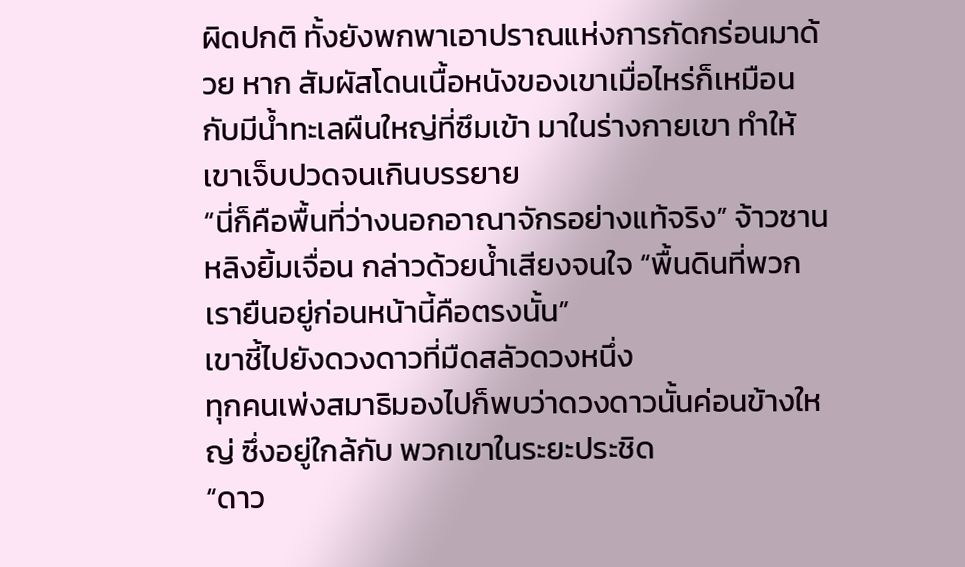ผิดปกติ ทั้งยังพกพาเอาปราณแห่งการกัดกร่อนมาด้วย หาก สัมผัสโดนเนื้อหนังของเขาเมื่อไหร่ก็เหมือนกับมีน้ำทะเลผืนใหญ่ที่ซึมเข้า มาในร่างกายเขา ทำให้เขาเจ็บปวดจนเกินบรรยาย
“นี่ก็คือพื้นที่ว่างนอกอาณาจักรอย่างแท้จริง” จ้าวซานหลิงยิ้มเจื่อน กล่าวด้วยน้ำเสียงจนใจ “พื้นดินที่พวกเรายืนอยู่ก่อนหน้านี้คือตรงนั้น”
เขาชี้ไปยังดวงดาวที่มืดสลัวดวงหนึ่ง
ทุกคนเพ่งสมาธิมองไปก็พบว่าดวงดาวนั้นค่อนข้างใหญ่ ซึ่งอยู่ใกล้กับ พวกเขาในระยะประชิด
“ดาว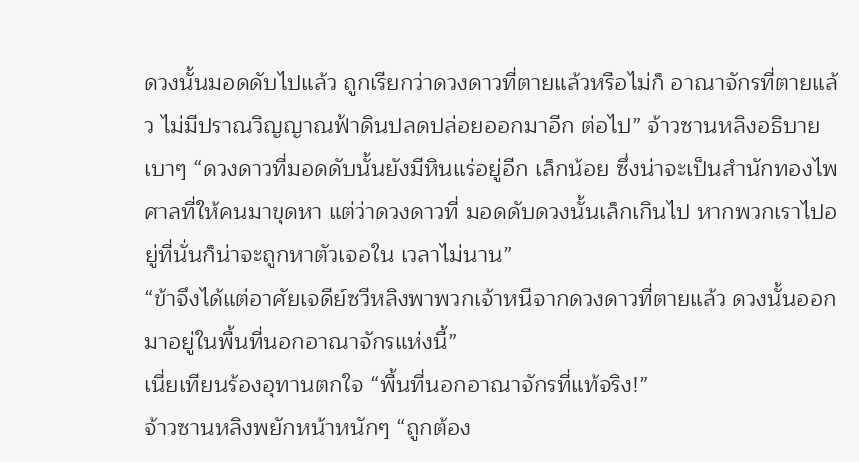ดวงนั้นมอดดับไปแล้ว ถูกเรียกว่าดวงดาวที่ตายแล้วหรือไม่ก็ อาณาจักรที่ตายแล้ว ไม่มีปราณวิญญาณฟ้าดินปลดปล่อยออกมาอีก ต่อไป” จ้าวซานหลิงอธิบายเบาๆ “ดวงดาวที่มอดดับนั้นยังมีหินแร่อยู่อีก เล็กน้อย ซึ่งน่าจะเป็นสำนักทองไพศาลที่ให้คนมาขุดหา แต่ว่าดวงดาวที่ มอดดับดวงนั้นเล็กเกินไป หากพวกเราไปอยู่ที่นั่นก็น่าจะถูกหาตัวเจอใน เวลาไม่นาน”
“ข้าจึงได้แต่อาศัยเจดีย์ซวีหลิงพาพวกเจ้าหนีจากดวงดาวที่ตายแล้ว ดวงนั้นออกมาอยู่ในพื้นที่นอกอาณาจักรแห่งนี้”
เนี่ยเทียนร้องอุทานตกใจ “พื้นที่นอกอาณาจักรที่แท้จริง!”
จ้าวซานหลิงพยักหน้าหนักๆ “ถูกต้อง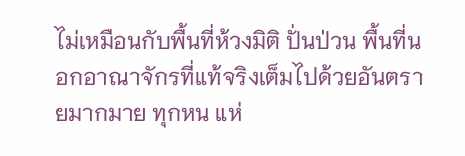ไม่เหมือนกับพื้นที่ห้วงมิติ ปั่นป่วน พื้นที่นอกอาณาจักรที่แท้จริงเต็มไปด้วยอันตรายมากมาย ทุกหน แห่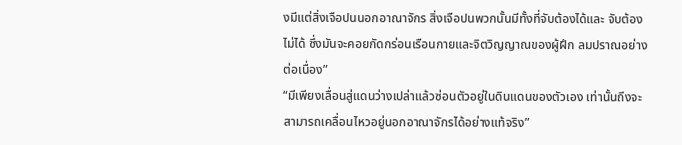งมีแต่สิ่งเจือปนนอกอาณาจักร สิ่งเจือปนพวกนั้นมีทั้งที่จับต้องได้และ จับต้องไม่ได้ ซึ่งมันจะคอยกัดกร่อนเรือนกายและจิตวิญญาณของผู้ฝึก ลมปราณอย่างต่อเนื่อง”
“มีเพียงเลื่อนสู่แดนว่างเปล่าแล้วซ่อนตัวอยู่ในดินแดนของตัวเอง เท่านั้นถึงจะสามารถเคลื่อนไหวอยู่นอกอาณาจักรได้อย่างแท้จริง”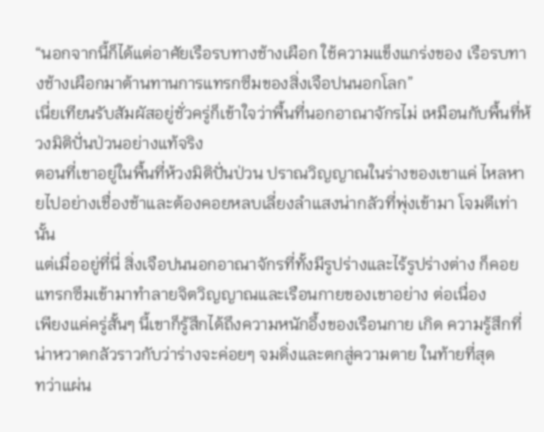“นอกจากนี้ก็ได้แต่อาศัยเรือรบทางช้างเผือก ใช้ความแข็งแกร่งของ เรือรบทางช้างเผือกมาต้านทานการแทรกซึมของสิ่งเจือปนนอกโลก”
เนี่ยเทียนรับสัมผัสอยู่ชั่วครู่ก็เข้าใจว่าพื้นที่นอกอาณาจักรไม่ เหมือนกับพื้นที่ห้วงมิติปั่นป่วนอย่างแท้จริง
ตอนที่เขาอยู่ในพื้นที่ห้วงมิติปั่นป่วน ปราณวิญญาณในร่างของเขาแค่ ไหลหายไปอย่างเชื่องช้าและต้องคอยหลบเลี่ยงลำแสงน่ากลัวที่พุ่งเข้ามา โจมตีเท่านั้น
แต่เมื่ออยู่ที่นี่ สิ่งเจือปนนอกอาณาจักรที่ทั้งมีรูปร่างและไร้รูปร่างต่าง ก็คอยแทรกซึมเข้ามาทำลายจิตวิญญาณและเรือนกายของเขาอย่าง ต่อเนื่อง
เพียงแค่ครู่สั้นๆ นี้เขาก็รู้สึกได้ถึงความหนักอึ้งของเรือนกาย เกิด ความรู้สึกที่น่าหวาดกลัวราวกับว่าร่างจะค่อยๆ จมดิ่งและตกสู่ความตาย ในท้ายที่สุด
ทว่าแผ่น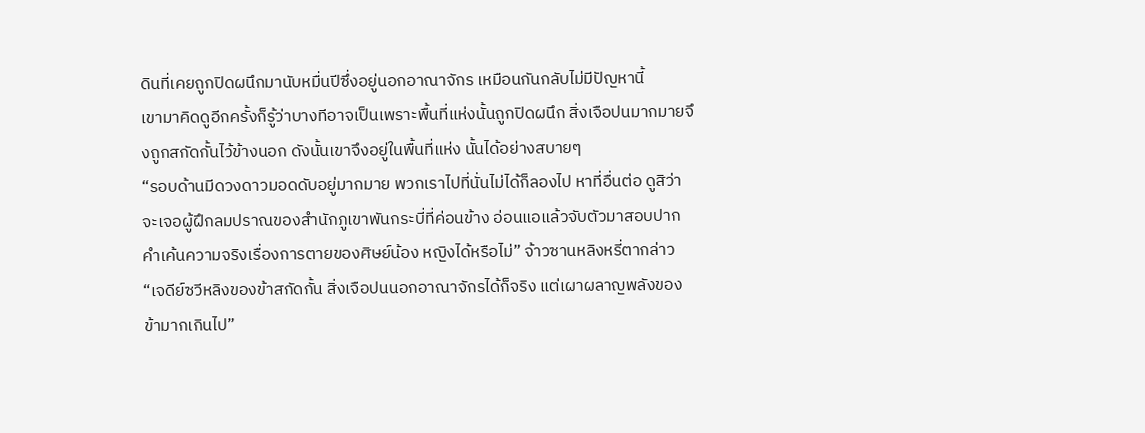ดินที่เคยถูกปิดผนึกมานับหมื่นปีซึ่งอยู่นอกอาณาจักร เหมือนกันกลับไม่มีปัญหานี้
เขามาคิดดูอีกครั้งก็รู้ว่าบางทีอาจเป็นเพราะพื้นที่แห่งนั้นถูกปิดผนึก สิ่งเจือปนมากมายจึงถูกสกัดกั้นไว้ข้างนอก ดังนั้นเขาจึงอยู่ในพื้นที่แห่ง นั้นได้อย่างสบายๆ
“รอบด้านมีดวงดาวมอดดับอยู่มากมาย พวกเราไปที่นั่นไม่ได้ก็ลองไป หาที่อื่นต่อ ดูสิว่าจะเจอผู้ฝึกลมปราณของสำนักภูเขาพันกระบี่ที่ค่อนข้าง อ่อนแอแล้วจับตัวมาสอบปากคำเค้นความจริงเรื่องการตายของศิษย์น้อง หญิงได้หรือไม่” จ้าวซานหลิงหรี่ตากล่าว “เจดีย์ซวีหลิงของข้าสกัดกั้น สิ่งเจือปนนอกอาณาจักรได้ก็จริง แต่เผาผลาญพลังของข้ามากเกินไป”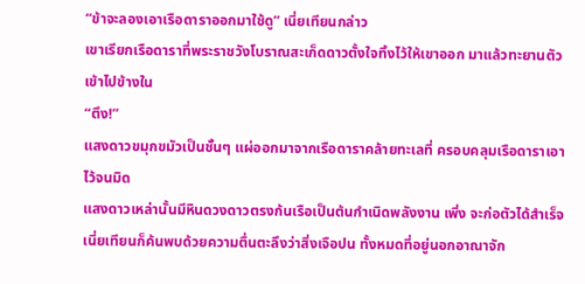“ข้าจะลองเอาเรือดาราออกมาใช้ดู” เนี่ยเทียนกล่าว
เขาเรียกเรือดาราที่พระราชวังโบราณสะเก็ดดาวตั้งใจทิ้งไว้ให้เขาออก มาแล้วทะยานตัวเข้าไปข้างใน
“ตึง!”
แสงดาวขมุกขมัวเป็นชั้นๆ แผ่ออกมาจากเรือดาราคล้ายทะเลที่ ครอบคลุมเรือดาราเอาไว้จนมิด
แสงดาวเหล่านั้นมีหินดวงดาวตรงก้นเรือเป็นต้นกำเนิดพลังงาน เพิ่ง จะก่อตัวได้สำเร็จ เนี่ยเทียนก็ค้นพบด้วยความตื่นตะลึงว่าสิ่งเจือปน ทั้งหมดที่อยู่นอกอาณาจัก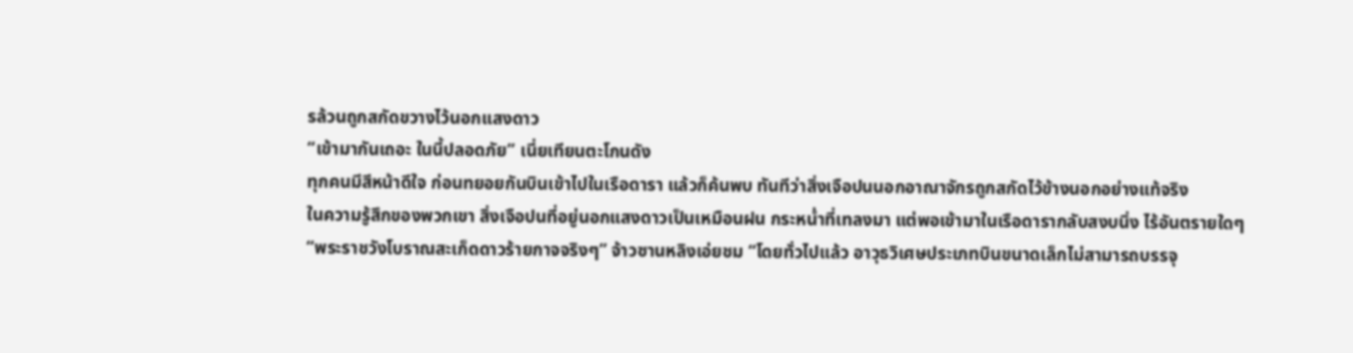รล้วนถูกสกัดขวางไว้นอกแสงดาว
“เข้ามากันเถอะ ในนี้ปลอดภัย” เนี่ยเทียนตะโกนดัง
ทุกคนมีสีหน้าดีใจ ก่อนทยอยกันบินเข้าไปในเรือดารา แล้วก็ค้นพบ ทันทีว่าสิ่งเจือปนนอกอาณาจักรถูกสกัดไว้ข้างนอกอย่างแท้จริง
ในความรู้สึกของพวกเขา สิ่งเจือปนที่อยู่นอกแสงดาวเป็นเหมือนฝน กระหน่ำที่เทลงมา แต่พอเข้ามาในเรือดารากลับสงบนิ่ง ไร้อันตรายใดๆ
“พระราชวังโบราณสะเก็ดดาวร้ายกาจจริงๆ” จ้าวซานหลิงเอ่ยชม “โดยทั่วไปแล้ว อาวุธวิเศษประเภทบินขนาดเล็กไม่สามารถบรรจุ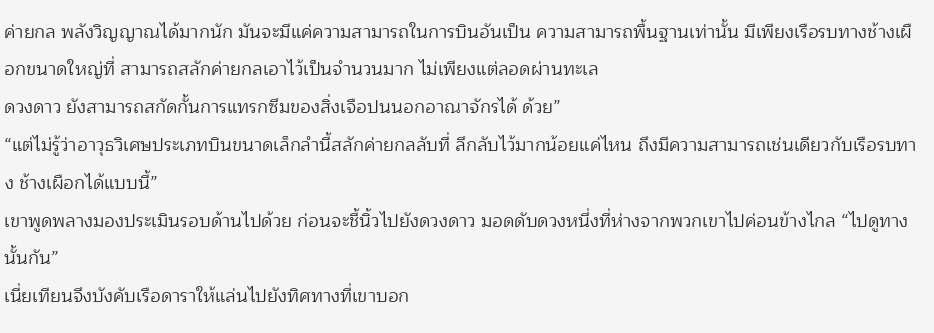ค่ายกล พลังวิญญาณได้มากนัก มันจะมีแค่ความสามารถในการบินอันเป็น ความสามารถพื้นฐานเท่านั้น มีเพียงเรือรบทางช้างเผือกขนาดใหญ่ที่ สามารถสลักค่ายกลเอาไว้เป็นจำนวนมาก ไม่เพียงแต่ลอดผ่านทะเล
ดวงดาว ยังสามารถสกัดกั้นการแทรกซึมของสิ่งเจือปนนอกอาณาจักรได้ ด้วย”
“แต่ไม่รู้ว่าอาวุธวิเศษประเภทบินขนาดเล็กลำนี้สลักค่ายกลลับที่ ลึกลับไว้มากน้อยแค่ไหน ถึงมีความสามารถเช่นเดียวกับเรือรบทาง ช้างเผือกได้แบบนี้”
เขาพูดพลางมองประเมินรอบด้านไปด้วย ก่อนจะชี้นิ้วไปยังดวงดาว มอดดับดวงหนึ่งที่ห่างจากพวกเขาไปค่อนข้างไกล “ไปดูทางนั้นกัน”
เนี่ยเทียนจึงบังคับเรือดาราให้แล่นไปยังทิศทางที่เขาบอก